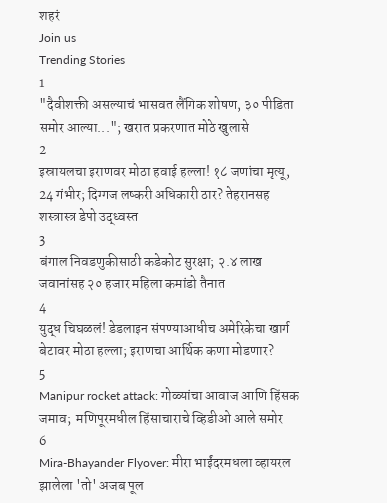शहरं
Join us
Trending Stories
1
"दैवीशक्ती असल्याचं भासवत लैंगिक शोषण, ३० पीडिता समोर आल्या..."; खरात प्रकरणात मोठे खुलासे
2
इस्रायलचा इराणवर मोठा हवाई हल्ला! १८ जणांचा मृत्यू, 24 गंभीर; दिग्गज लष्करी अधिकारी ठार? तेहरानसह शस्त्रास्त्र डेपो उद्ध्वस्त
3
बंगाल निवडणुकीसाठी कडेकोट सुरक्षा; २.४ लाख जवानांसह २० हजार महिला कमांडो तैनात
4
युद्ध चिघळलं! डेडलाइन संपण्याआधीच अमेरिकेचा खार्ग बेटावर मोठा हल्ला; इराणचा आर्थिक कणा मोडणार?
5
Manipur rocket attack: गोळ्यांचा आवाज आणि हिंसक जमाव;  मणिपूरमधील हिंसाचाराचे व्हिडीओ आले समोर
6
Mira-Bhayander Flyover: मीरा भाईंदरमधला व्हायरल झालेला 'तो' अजब पूल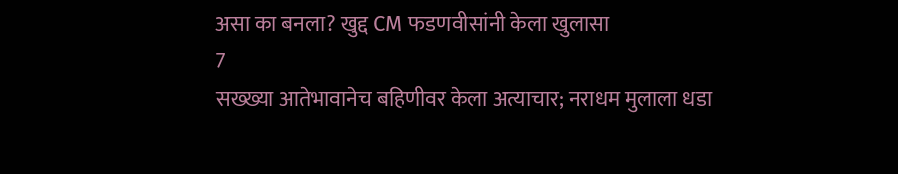असा का बनला? खुद्द CM फडणवीसांनी केला खुलासा
7
सख्ख्या आतेभावानेच बहिणीवर केला अत्याचार; नराधम मुलाला धडा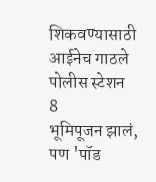शिकवण्यासाठी आईनेच गाठले पोलीस स्टेशन
8
भूमिपूजन झालं, पण 'पॉड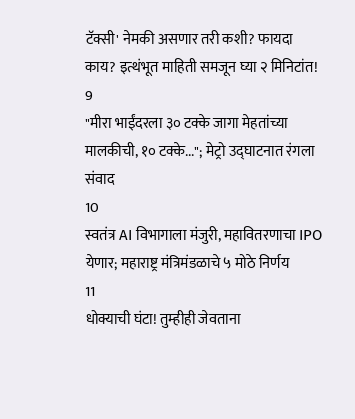टॅक्सी' नेमकी असणार तरी कशी? फायदा काय? इत्थंभूत माहिती समजून घ्या २ मिनिटांत!
9
"मीरा भाईंदरला ३० टक्के जागा मेहतांच्या मालकीची, १० टक्के..."; मेट्रो उद्घाटनात रंगला संवाद
10
स्वतंत्र AI विभागाला मंजुरी, महावितरणाचा IPO येणार; महाराष्ट्र मंत्रिमंडळाचे ५ मोठे निर्णय
11
धोक्याची घंटा! तुम्हीही जेवताना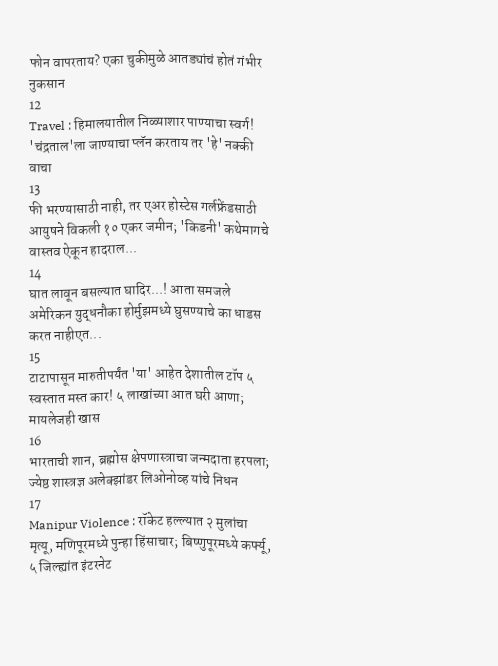फोन वापरताय? एका चुकीमुळे आतड्यांचं होतं गंभीर नुकसान
12
Travel : हिमालयातील निळ्याशार पाण्याचा स्वर्ग! 'चंद्रताल'ला जाण्याचा प्लॅन करताय तर 'हे' नक्की वाचा
13
फी भरण्यासाठी नाही, तर एअर होस्टेस गर्लफ्रेंडसाठी आयुषने विकली १० एकर जमीन; 'किडनी' कथेमागचे वास्तव ऐकून हादराल...
14
घात लावून बसल्यात घादिर...! आता समजले अमेरिकन युद्धनौका होर्मुझमध्ये घुसण्याचे का धाडस करत नाहीएत...
15
टाटापासून मारुतीपर्यंत 'या' आहेत देशातील टॉप ५ स्वस्तात मस्त कार! ५ लाखांच्या आत घरी आणा; मायलेजही खास
16
भारताची शान, ब्रह्मोस क्षेपणास्त्राचा जन्मदाता हरपला; ज्येष्ठ शास्त्रज्ञ अलेक्झांडर लिओनोव्ह यांचे निधन
17
Manipur Violence : रॉकेट हल्ल्यात २ मुलांचा मृत्यू, मणिपूरमध्ये पुन्हा हिंसाचार; बिष्णुपूरमध्ये कर्फ्यू, ५ जिल्ह्यांत इंटरनेट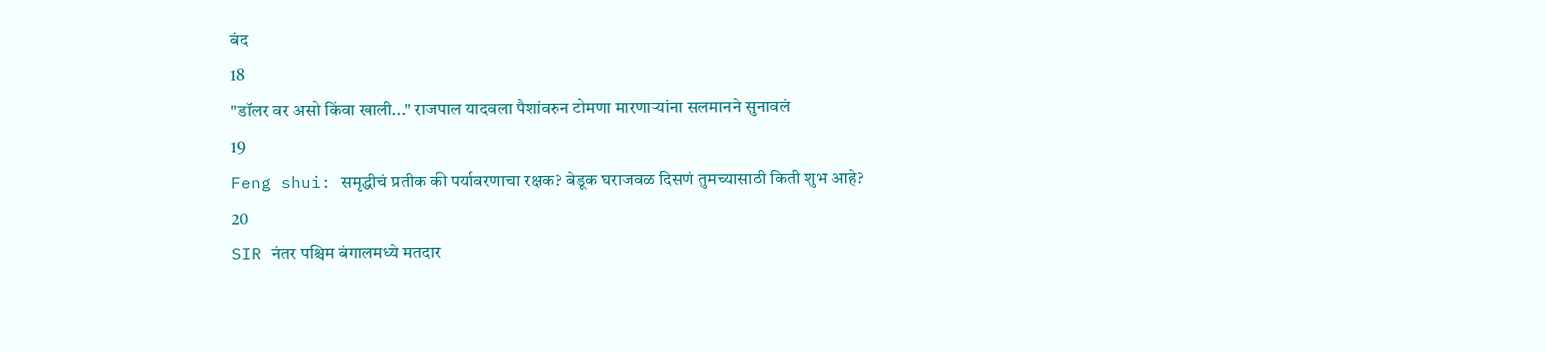बंद
18
"डॉलर वर असो किंवा खाली..." राजपाल यादवला पैशांवरुन टोमणा मारणाऱ्यांना सलमानने सुनावलं
19
Feng shui: समृद्धीचं प्रतीक की पर्यावरणाचा रक्षक? बेडूक घराजवळ दिसणं तुमच्यासाठी किती शुभ आहे?
20
SIR नंतर पश्चिम बंगालमध्ये मतदार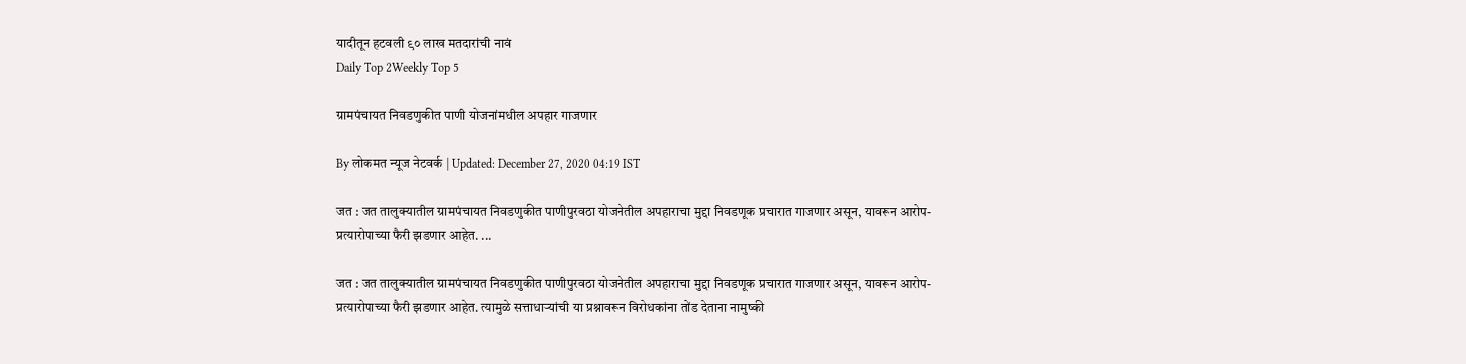यादीतून हटवली ९० लाख मतदारांची नावं
Daily Top 2Weekly Top 5

ग्रामपंचायत निवडणुकीत पाणी योजनांमधील अपहार गाजणार

By लोकमत न्यूज नेटवर्क | Updated: December 27, 2020 04:19 IST

जत : जत तालुक्यातील ग्रामपंचायत निवडणुकीत पाणीपुरवठा योजनेतील अपहाराचा मुद्दा निवडणूक प्रचारात गाजणार असून, यावरून आरोप-प्रत्यारोपाच्या फैरी झडणार आहेत. ...

जत : जत तालुक्यातील ग्रामपंचायत निवडणुकीत पाणीपुरवठा योजनेतील अपहाराचा मुद्दा निवडणूक प्रचारात गाजणार असून, यावरून आरोप-प्रत्यारोपाच्या फैरी झडणार आहेत. त्यामुळे सत्ताधाऱ्यांची या प्रश्नावरून विरोधकांना तोंड देताना नामुष्की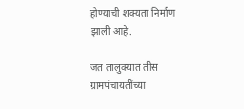होण्याची शक्यता निर्माण झाली आहे.

जत तालुक्यात तीस ग्रामपंचायतींच्या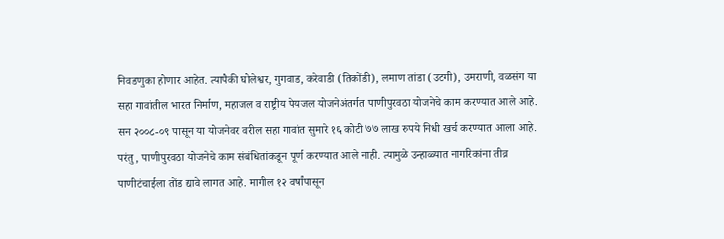निवडणुका होणार आहेत. त्यापैकी घोलेश्वर, गुगवाड, करेवाडी (तिकोंडी), लमाण तांडा (उटगी), उमराणी, वळसंग या सहा गावांतील भारत निर्माण, महाजल व राष्ट्रीय पेयजल योजनेअंतर्गत पाणीपुरवठा योजनेचे काम करण्यात आले आहे. सन २००८-०९ पासून या योजनेवर वरील सहा गावांत सुमारे १६ कोटी ७७ लाख रुपये निधी खर्च करण्यात आला आहे. परंतु, पाणीपुरवठा योजनेचे काम संबंधितांकडून पूर्ण करण्यात आले नाही. त्यामुळे उन्हाळ्यात नागरिकांना तीव्र पाणीटंचाईला तोंड द्यावे लागत आहे. मागील १२ वर्षांपासून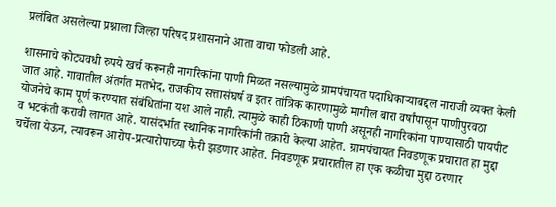प्रलंबित असलेल्या प्रश्नाला जिल्हा परिषद प्रशासनाने आता वाचा फोडली आहे.

शासनाचे कोट्यवधी रुपये खर्च करूनही नागरिकांना पाणी मिळत नसल्यामुळे ग्रामपंचायत पदाधिकाऱ्याबद्दल नाराजी व्यक्त केली जात आहे. गावातील अंतर्गत मतभेद, राजकीय सत्तासंघर्ष व इतर तांत्रिक कारणामुळे मागील बारा वर्षांपासून पाणीपुरवठा योजनेचे काम पूर्ण करण्यात संबंधितांना यश आले नाही. त्यामुळे काही ठिकाणी पाणी असूनही नागरिकांना पाण्यासाठी पायपीट व भटकंती करावी लागत आहे. यासंदर्भात स्थानिक नागरिकांनी तक्रारी केल्या आहेत. ग्रामपंचायत निवडणूक प्रचारात हा मुद्दा चर्चेला येऊन, त्यावरून आरोप-प्रत्यारोपाच्या फैरी झडणार आहेत. निवडणूक प्रचारातील हा एक कळीचा मुद्दा ठरणार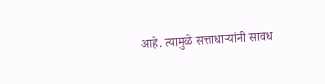आहे. त्यामुळे सत्ताधाऱ्यांनी सावध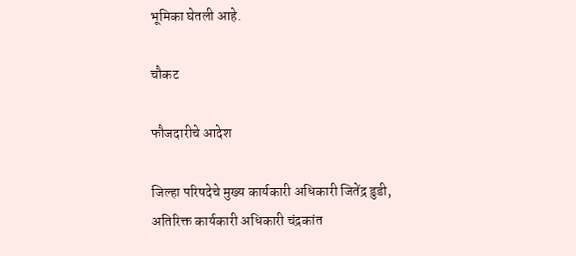भूमिका घेतली आहे.

चौकट

फौजदारीचे आदेश

जिल्हा परिषदेचे मुख्य कार्यकारी अधिकारी जितेंद्र डुडी, अतिरिक्त कार्यकारी अधिकारी चंद्रकांत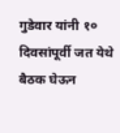गुडेवार यांनी १० दिवसांपूर्वी जत येथे बैठक घेऊन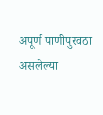अपूर्ण पाणीपुरवठा असलेल्या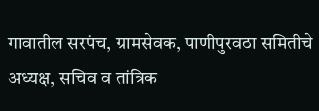गावातील सरपंच, ग्रामसेवक, पाणीपुरवठा समितीचे अध्यक्ष, सचिव व तांत्रिक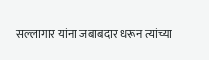सल्लागार यांना जबाबदार धरून त्यांच्या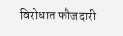विरोधात फौजदारी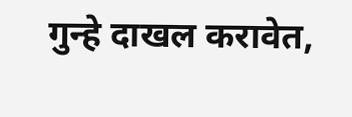गुन्हे दाखल करावेत,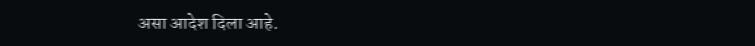असा आदेश दिला आहे.